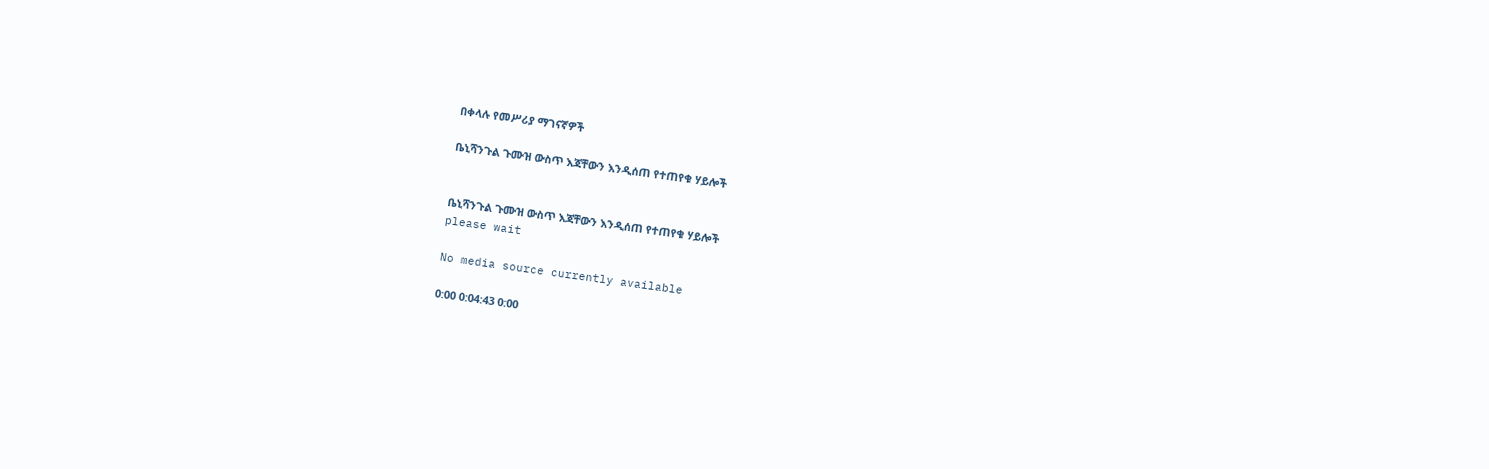በቀላሉ የመሥሪያ ማገናኛዎች

ቤኒሻንጉል ጉሙዝ ውስጥ እጃቸውን እንዲሰጠ የተጠየቁ ሃይሎች


ቤኒሻንጉል ጉሙዝ ውስጥ እጃቸውን እንዲሰጠ የተጠየቁ ሃይሎች
please wait

No media source currently available

0:00 0:04:43 0:00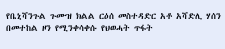የቤኒሻንጉል ጉሙዝ ክልል ርዕሰ መስተዳድር አቶ አሻድሊ ሃሰን በመተከል ዞን የሚንቀሳቀሱ የህወሓት ጥፋት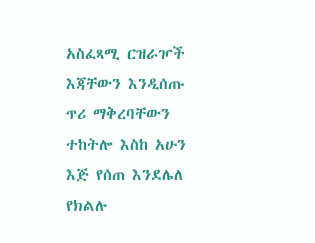አስፈጻሚ ርዝራዦች እጃቸውን እንዲሰጡ ጥሪ ማቅረባቸውን ተከትሎ እስከ አሁን እጅ የሰጠ እንደሌለ የክልሉ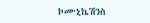ኮሙኒኬሽንስ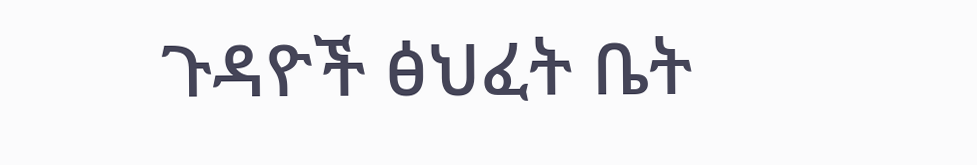ጉዳዮች ፅህፈት ቤት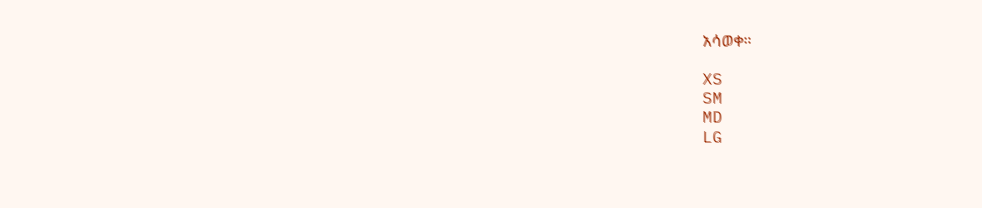አሳወቀ።

XS
SM
MD
LG